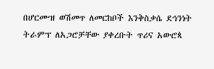በሆርሙዝ ወሽመጥ ለመርከቦች እንቅስቃሴ ደኅንነት ትራምፕ ለአጋሮቻቸው ያቀረቡት ጥሪና አውሮጳ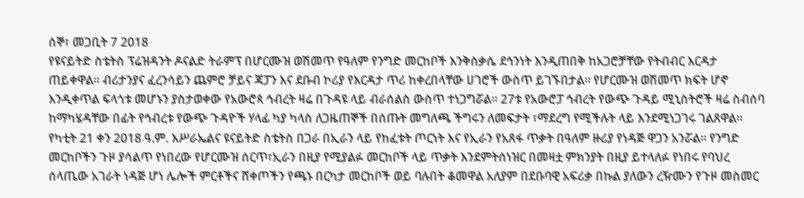ሰኞ፣ መጋቢት 7 2018
የዩናይትድ ስቴትስ ፕሬዝዳንት ዶናልድ ትራምፕ በሆርሙዝ ወሽመጥ የዓለም የንግድ መርከቦች እንቅስቃሴ ደኅንነት እንዲጠበቅ ከአጋሮቻቸው የትብብር እርዳታ ጠይቀዋል። ብሪታንያና ፈረንሳይን ጨምሮ ቻይና ጃፓን እና ደቡብ ኮሪያ የእርዳታ ጥሪ ከቀረበላቸው ሀገሮች ውስጥ ይገኙበታል። የሆርሙዝ ወሽመጥ ክፍት ሆኖ እንዲቀጥል ፍላጎቱ መሆኑን ያስታወቀው የአውሮጳ ኅብረት ዛሬ በጉዳዩ ላይ ብራሰልስ ውስጥ ተነጋግሯል። 27ቱ የአውሮፓ ኅብረት የውጭ ጉዳይ ሚኒስትሮች ዛሬ ስብሰባ ከማካሄዳቸው በፊት የኅብረቱ የውጭ ጉዳዮች ሃላፊ ካያ ካላስ ለጋዜጠኞች በሰጡት መግለጫ ችግሩን ለመፍታት ፣ማደረግ የሚችሉት ላይ እንደሚነጋገሩ ገልጸዋል።
የካቲት 21 ቀን 2018 ዓ.ም. እሥራኤልና ዩናይትድ ስቴትስ በጋራ በኢራን ላይ የከፈቱት ጦርነት እና የኢራን የአጸፋ ጥቃት በዓለም ዙሪያ የነዳጅ ዋጋን አንሯል። የንግድ መርከቦችን ጉዞ ያሳልጥ የነበረው የሆርሙዝ ሰርጥ፣ኢራን በዚያ የሚያልፉ መርከቦች ላይ ጥቃት እንደምትሰነዝር በመዛቷ ምክንያት በዚያ ይተላለፉ የነበሩ የባህረ ሰላጤው አገራት ነዳጅ ሆነ ሌሎች ምርቶችና ሸቀጦችን የጫኑ በርካታ መርከቦች ወይ ባሉበት ቆመዋል አለያም በደቡባዊ አፍሪቃ በኩል ያለውን ረዥሙን የጉዞ መስመር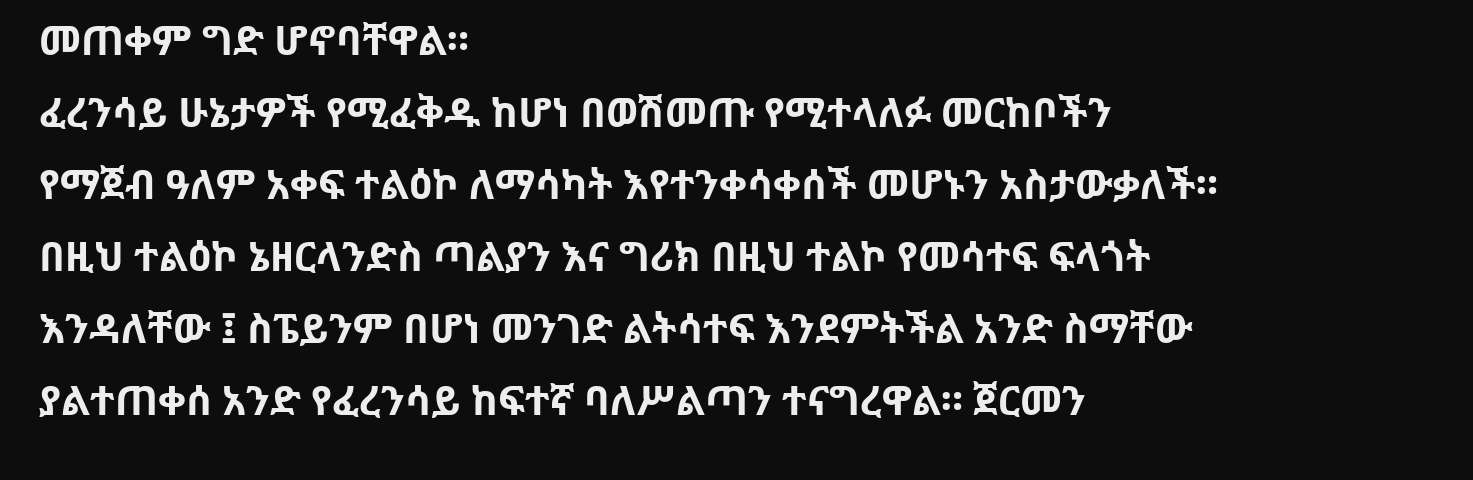መጠቀም ግድ ሆኖባቸዋል።
ፈረንሳይ ሁኔታዎች የሚፈቅዱ ከሆነ በወሽመጡ የሚተላለፉ መርከቦችን የማጀብ ዓለም አቀፍ ተልዕኮ ለማሳካት እየተንቀሳቀሰች መሆኑን አስታውቃለች። በዚህ ተልዕኮ ኔዘርላንድስ ጣልያን እና ግሪክ በዚህ ተልኮ የመሳተፍ ፍላጎት እንዳለቸው ፤ ስፔይንም በሆነ መንገድ ልትሳተፍ እንደምትችል አንድ ስማቸው ያልተጠቀሰ አንድ የፈረንሳይ ከፍተኛ ባለሥልጣን ተናግረዋል። ጀርመን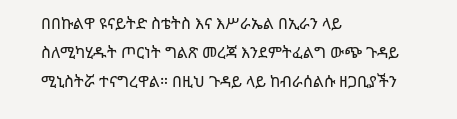በበኩልዋ ዩናይትድ ስቴትስ እና እሥራኤል በኢራን ላይ ስለሚካሂዱት ጦርነት ግልጽ መረጃ እንደምትፈልግ ውጭ ጉዳይ ሚኒስትሯ ተናግረዋል። በዚህ ጉዳይ ላይ ከብራሰልሱ ዘጋቢያችን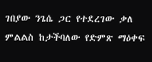ገበያው ንጌሴ ጋር የተደረገው ቃለ ምልልስ ከታችባለው የድምጽ ማዕቀፍ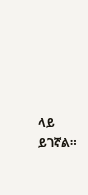ላይ ይገኛል።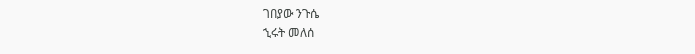ገበያው ንጉሴ
ኂሩት መለሰ